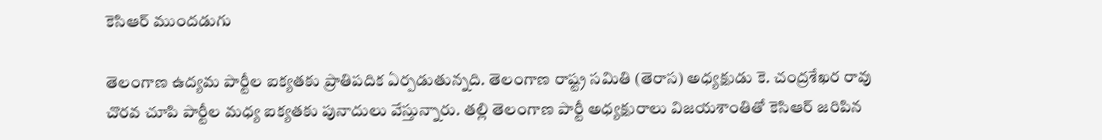కెసిఆర్ ముందడుగు

తెలంగాణ ఉద్యమ పార్టీల ఐక్యతకు ప్రాతిపదిక ఏర్పడుతున్నది. తెలంగాణ రాష్ట్ర సమితి (తెరాస) అధ్యక్షుడు కె. చంద్రశేఖర రావు చొరవ చూపి పార్టీల మధ్య ఐక్యతకు పునాదులు వేస్తున్నారు. తల్లి తెలంగాణ పార్టీ అధ్యక్షురాలు విజయశాంతితో కెసిఆర్ జరిపిన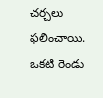చర్చలు ఫలించాయి. ఒకటి రెండు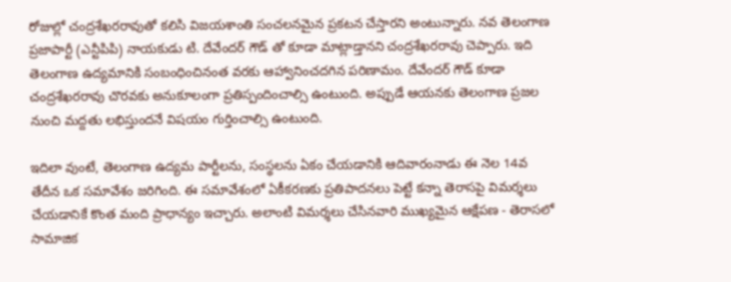రోజుల్లో చంద్రశేఖరరావుతో కలిసి విజయశాంతి సంచలనమైన ప్రకటన చేస్తారని అంటున్నారు. నవ తెలంగాణ ప్రజాపార్టీ (ఎన్టీపిపి) నాయకుడు టి. దేవేందర్ గౌడ్ తో కూడా మాట్లాడ్తానని చంద్రశేఖరరావు చెప్పారు. ఇది తెలంగాణ ఉద్యమానికి సంబంధించినంత వరకు ఆహ్వానించదగిన పరిణామం. దేవేందర్ గౌడ్ కూడా చంద్రశేఖరరావు చొరవకు అనుకూలంగా ప్రతిస్పందించాల్సి ఉంటుంది. అప్పుడే ఆయనకు తెలంగాణ ప్రజల నుంచి మద్దతు లభిస్తుందనే విషయం గుర్తించాల్సి ఉంటుంది.

ఇదిలా వుంటే, తెలంగాణ ఉద్యమ పార్టీలను, సంస్థలను ఏకం చేయడానికి ఆదివారంనాడు ఈ నెల 14వ తేదీన ఒక సమావేశం జరిగింది. ఈ సమావేశంలో ఏకీకరణకు ప్రతిపాదనలు పెట్టే కన్నా తెరాసపై విమర్శలు చేయడానికే కొంత మంది ప్రాధాన్యం ఇచ్చారు. అలాంటి విమర్శలు చేసినవారి ముఖ్యమైన ఆక్షేపణ - తెరాసలో సామాజిక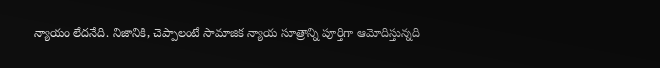న్యాయం లేదనేది. నిజానికి, చెప్పాలంటే సామాజిక న్యాయ సూత్రాన్ని పూర్తిగా ఆమోదిస్తున్నది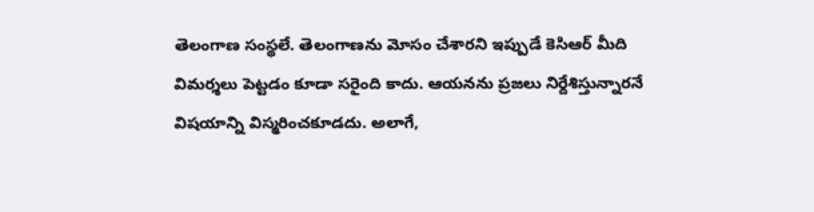తెలంగాణ సంస్థలే. తెలంగాణను మోసం చేశారని ఇప్పుడే కెసిఆర్ మీది విమర్శలు పెట్టడం కూడా సరైంది కాదు. ఆయనను ప్రజలు నిర్దేశిస్తున్నారనే విషయాన్ని విస్మరించకూడదు. అలాగే,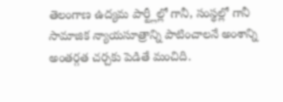తెలంగాణ ఉద్యమ పార్ట్లీల్లో గానీ, సంస్థల్లో గానీ సామాజిక న్యాయసూత్రాన్ని పాటించాలనే అంశాన్ని అంతర్గత చర్చకు పెడితే మంచిది.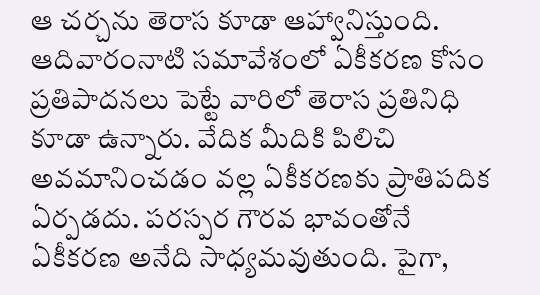ఆ చర్చను తెరాస కూడా ఆహ్వానిస్తుంది. ఆదివారంనాటి సమావేశంలో ఏకీకరణ కోసం ప్రతిపాదనలు పెట్టే వారిలో తెరాస ప్రతినిధి కూడా ఉన్నారు. వేదిక మీదికి పిలిచి అవమానించడం వల్ల ఏకీకరణకు ప్రాతిపదిక ఏర్పడదు. పరస్పర గౌరవ భావంతోనే ఏకీకరణ అనేది సాధ్యమవుతుంది. పైగా,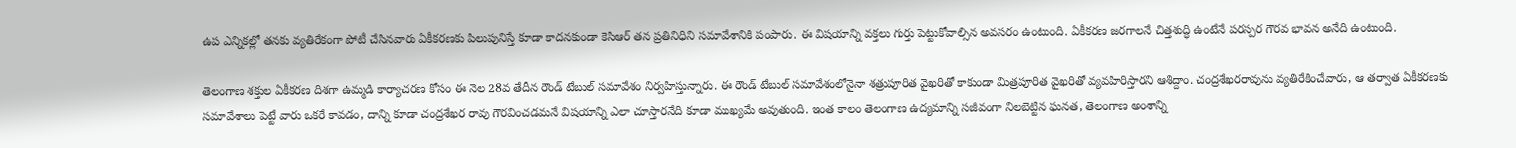ఉప ఎన్నికల్లో తనకు వ్యతిరేకంగా పోటీ చేసినవారు ఏకీకరణకు పిలుపునిస్తే కూడా కాదనకుండా కెసిఆర్ తన ప్రతినిధిని సమావేశానికి పంపారు. ఈ విషయాన్ని వక్తలు గుర్తు పెట్టుకోవాల్సిన అవసరం ఉంటుంది. ఏకీకరణ జరగాలనే చిత్తశుద్ధి ఉంటేనే పరస్పర గౌరవ భావన అనేది ఉంటుంది.

తెలంగాణ శక్తుల ఏకీకరణ దిశగా ఉమ్మడి కార్యాచరణ కోసం ఈ నెల 28వ తేదీన రౌండ్ టేబుల్ సమావేశం నిర్వహిస్తున్నారు. ఈ రౌండ్ టేబుల్ సమావేశంలోనైనా శత్రుపూరిత వైఖరితో కాకుండా మిత్రపూరిత వైఖరితో వ్యవహిరిస్తారని ఆశిద్దాం. చంద్రశేఖరరావును వ్యతిరేకించేవారు, ఆ తర్వాత ఏకీకరణకు సమావేశాలు పెట్టే వారు ఒకరే కావడం, దాన్ని కూడా చంద్రశేఖర రావు గౌరవించడమనే విషయాన్ని ఎలా చూస్తారనేది కూడా ముఖ్యమే అవుతుంది. ఇంత కాలం తెలంగాణ ఉద్యమాన్ని సజీవంగా నిలబెట్టిన ఘనత, తెలంగాణ అంశాన్ని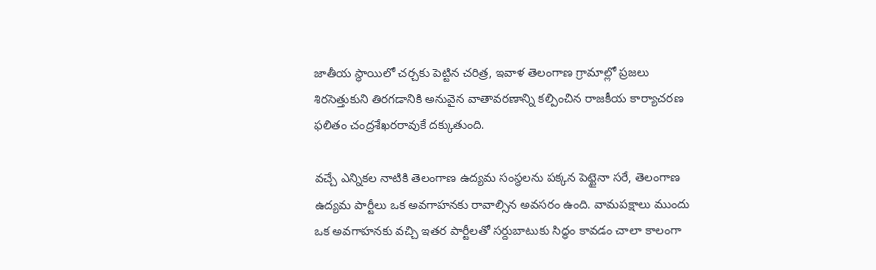జాతీయ స్థాయిలో చర్చకు పెట్టిన చరిత్ర, ఇవాళ తెలంగాణ గ్రామాల్లో ప్రజలు శిరసెత్తుకుని తిరగడానికి అనువైన వాతావరణాన్ని కల్పించిన రాజకీయ కార్యాచరణ ఫలితం చంద్రశేఖరరావుకే దక్కుతుంది.

వచ్చే ఎన్నికల నాటికి తెలంగాణ ఉద్యమ సంస్థలను పక్కన పెట్టైనా సరే, తెలంగాణ ఉద్యమ పార్టీలు ఒక అవగాహనకు రావాల్సిన అవసరం ఉంది. వామపక్షాలు ముందు ఒక అవగాహనకు వచ్చి ఇతర పార్టీలతో సర్దుబాటుకు సిద్ధం కావడం చాలా కాలంగా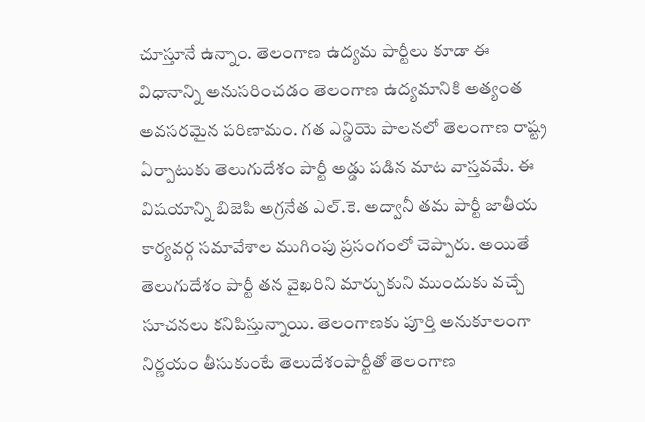చూస్తూనే ఉన్నాం. తెలంగాణ ఉద్యమ పార్టీలు కూడా ఈ విధానాన్ని అనుసరించడం తెలంగాణ ఉద్యమానికి అత్యంత అవసరమైన పరిణామం. గత ఎన్డియె పాలనలో తెలంగాణ రాష్ట్ర ఏర్పాటుకు తెలుగుదేశం పార్టీ అడ్డు పడిన మాట వాస్తవమే. ఈ విషయాన్ని బిజెపి అగ్రనేత ఎల్.కె. అద్వానీ తమ పార్టీ జాతీయ కార్యవర్గ సమావేశాల ముగింపు ప్రసంగంలో చెప్పారు. అయితే తెలుగుదేశం పార్టీ తన వైఖరిని మార్చుకుని ముందుకు వచ్చే సూచనలు కనిపిస్తున్నాయి. తెలంగాణకు పూర్తి అనుకూలంగా నిర్ణయం తీసుకుంటే తెలుదేశంపార్టీతో తెలంగాణ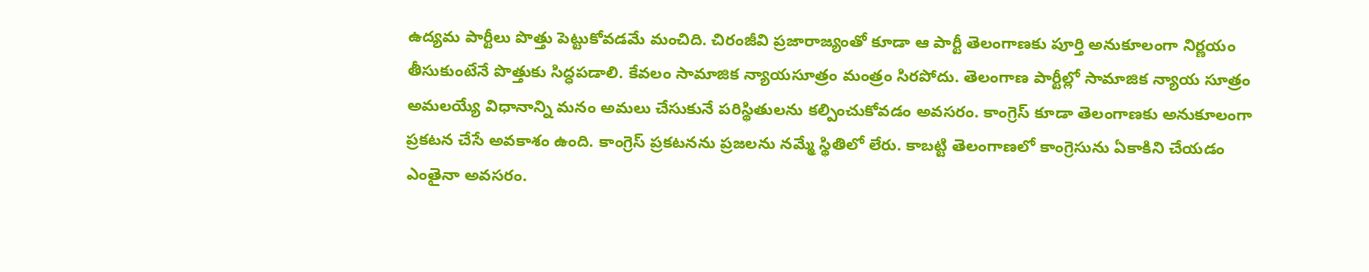ఉద్యమ పార్టీలు పొత్తు పెట్టుకోవడమే మంచిది. చిరంజీవి ప్రజారాజ్యంతో కూడా ఆ పార్టీ తెలంగాణకు పూర్తి అనుకూలంగా నిర్ణయం తీసుకుంటేనే పొత్తుకు సిద్ధపడాలి. కేవలం సామాజిక న్యాయసూత్రం మంత్రం సిరపోదు. తెలంగాణ పార్టీల్లో సామాజిక న్యాయ సూత్రం అమలయ్యే విధానాన్ని మనం అమలు చేసుకునే పరిస్థితులను కల్పించుకోవడం అవసరం. కాంగ్రెస్ కూడా తెలంగాణకు అనుకూలంగా ప్రకటన చేసే అవకాశం ఉంది. కాంగ్రెస్ ప్రకటనను ప్రజలను నమ్మే స్థితిలో లేరు. కాబట్టి తెలంగాణలో కాంగ్రెసును ఏకాకిని చేయడం ఎంతైనా అవసరం.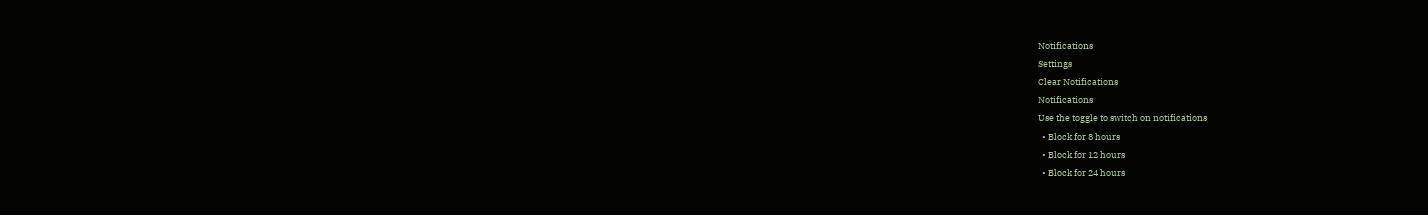Notifications
Settings
Clear Notifications
Notifications
Use the toggle to switch on notifications
  • Block for 8 hours
  • Block for 12 hours
  • Block for 24 hours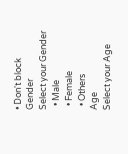• Don't block
Gender
Select your Gender
  • Male
  • Female
  • Others
Age
Select your Age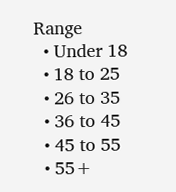Range
  • Under 18
  • 18 to 25
  • 26 to 35
  • 36 to 45
  • 45 to 55
  • 55+